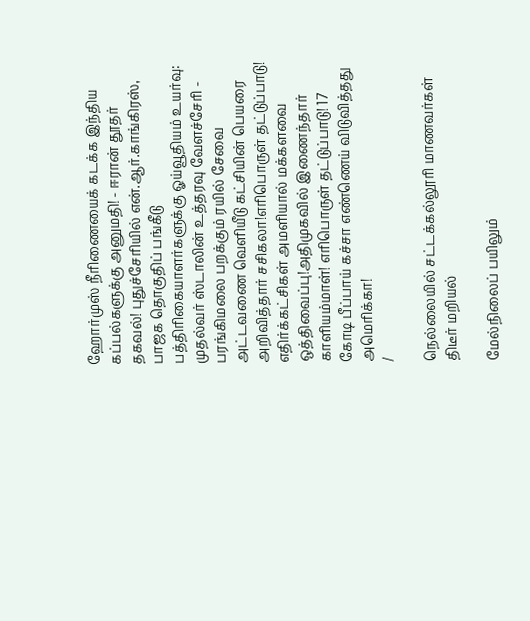ஹோர்முஸ் நீரிணையைக் கடக்க இந்திய கப்பல்களுக்கு அனுமதி! - ஈரான் தூதர் தகவல்! புதுச்சேரியில் என்.ஆர்.காங்கிரஸ், பாஜக தொகுதிப் பங்கீடு பத்திரிகையாளர்களுக்கு ஓய்வூதியம் உயர்வு: முதல்வர் ஸ்டாலின் உத்தரவு வேளச்சேரி - பரங்கிமலை பறக்கும் ரயில் சேவை அட்டவணை வெளியீடு கட்சியின் பெயரை அறிவித்தார் சசிகலா!எரிபொருள் தட்டுப்பாடு! எதிர்க்கட்சிகள் அமளியால் மக்களவை ஒத்திவைப்பு!அதிமுகவில் இணைந்தார் காளியம்மாள்! எரிபொருள் தட்டுப்பாடு! 17 கோடி பீப்பாய் கச்சா எண்ணெய் விடுவித்தது அமெரிக்கா!
/

நெல்லையில் சட்டக்கல்லூரி மாணவர்கள் திடீர் மறியல்

மேல்நிலைப் பயிலும்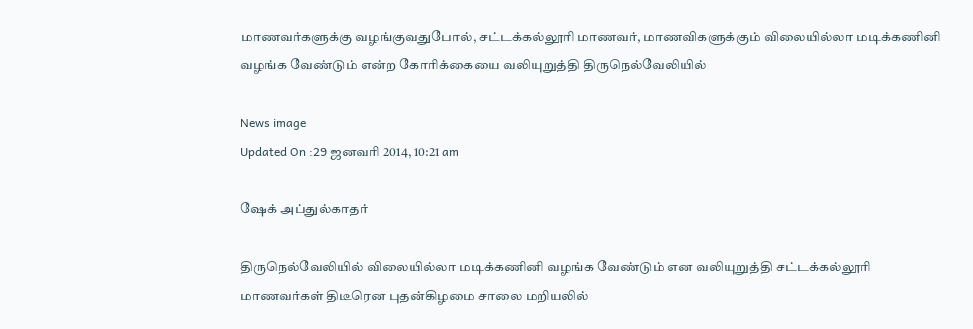மாணவர்களுக்கு வழங்குவதுபோல், சட்டக்கல்லூரி மாணவர், மாணவிகளுக்கும் விலையில்லா மடிக்கணினி வழங்க வேண்டும் என்ற கோரிக்கையை வலியுறுத்தி திருநெல்வேலியில்

News image
Updated On :29 ஜனவரி 2014, 10:21 am

ஷேக் அப்துல்காதர்

திருநெல்வேலியில் விலையில்லா மடிக்கணினி வழங்க வேண்டும் என வலியுறுத்தி சட்டக்கல்லூரி மாணவர்கள் திடீரென புதன்கிழமை சாலை மறியலில்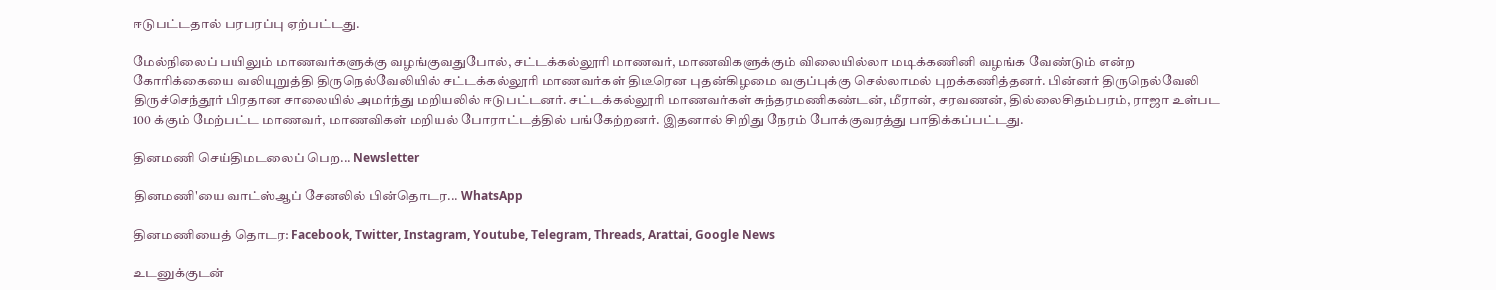ஈடுபட்டதால் பரபரப்பு ஏற்பட்டது.

மேல்நிலைப் பயிலும் மாணவர்களுக்கு வழங்குவதுபோல், சட்டக்கல்லூரி மாணவர், மாணவிகளுக்கும் விலையில்லா மடிக்கணினி வழங்க வேண்டும் என்ற கோரிக்கையை வலியுறுத்தி திருநெல்வேலியில் சட்டக்கல்லூரி மாணவர்கள் திடீரென புதன்கிழமை வகுப்புக்கு செல்லாமல் புறக்கணித்தனர். பின்னர் திருநெல்வேலி திருச்செந்தூர் பிரதான சாலையில் அமர்ந்து மறியலில் ஈடுபட்டனர். சட்டக்கல்லூரி மாணவர்கள் சுந்தரமணிகண்டன், மீரான், சரவணன், தில்லைசிதம்பரம், ராஜா உள்பட 100 க்கும் மேற்பட்ட மாணவர், மாணவிகள் மறியல் போராட்டத்தில் பங்கேற்றனர். இதனால் சிறிது நேரம் போக்குவரத்து பாதிக்கப்பட்டது.

தினமணி செய்திமடலைப் பெற... Newsletter

தினமணி'யை வாட்ஸ்ஆப் சேனலில் பின்தொடர... WhatsApp

தினமணியைத் தொடர: Facebook, Twitter, Instagram, Youtube, Telegram, Threads, Arattai, Google News

உடனுக்குடன்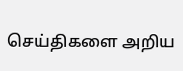செய்திகளை அறிய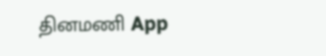தினமணி App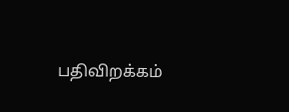பதிவிறக்கம்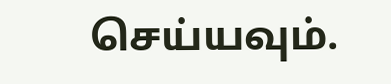செய்யவும்.